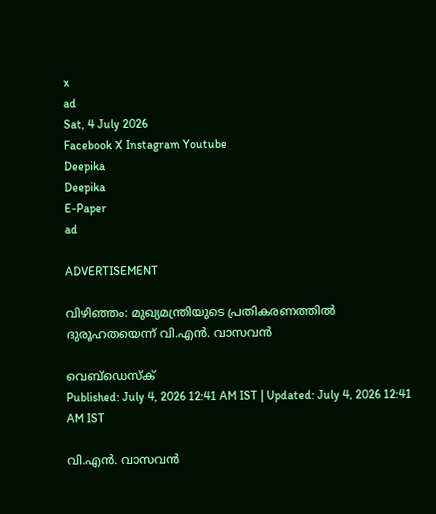x
ad
Sat, 4 July 2026
Facebook X Instagram Youtube
Deepika
Deepika
E-Paper
ad

ADVERTISEMENT

വിഴിഞ്ഞം: മുഖ്യമന്ത്രിയുടെ പ്രതികരണത്തിൽ ദുരൂഹതയെന്ന് വി.എൻ. വാസവൻ

വെബ്ഡെസ്ക്
Published: July 4, 2026 12:41 AM IST | Updated: July 4, 2026 12:41 AM IST

വി.എന്‍. വാസവന്‍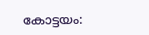കോട്ടയം: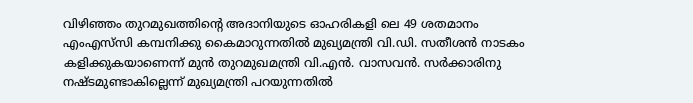വിഴിഞ്ഞം തുറമുഖത്തിന്‍റെ അദാനിയുടെ ഓഹരികളി ലെ 49 ശതമാനം എംഎസ്‌സി കമ്പനിക്കു കൈമാറുന്നതില്‍ മുഖ്യമന്ത്രി വി.ഡി. സതീശന്‍ നാടകം കളിക്കുകയാണെന്ന് മുന്‍ തുറമുഖമന്ത്രി വി.എന്‍. വാസവന്‍. സര്‍ക്കാരിനു നഷ്‌ടമുണ്ടാകില്ലെന്ന് മുഖ്യമന്ത്രി പറയുന്നതില്‍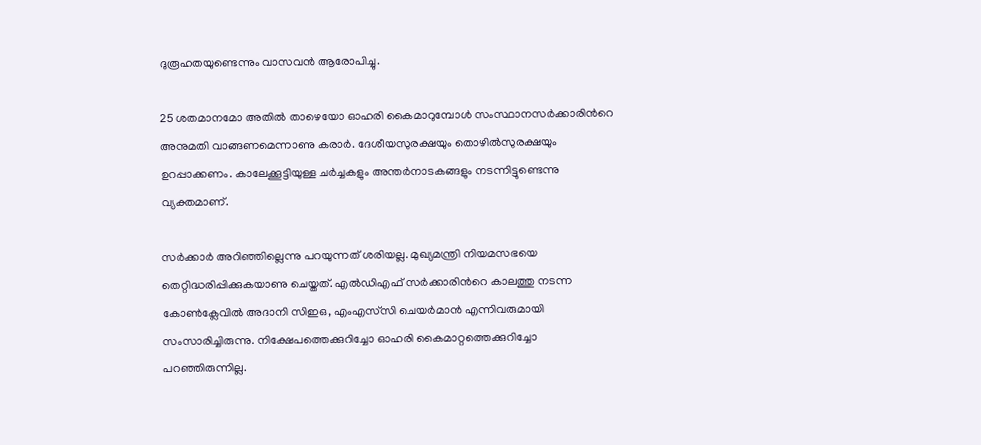ദുരൂഹതയുണ്ടെന്നും വാസവന്‍ ആരോപിച്ചു.

25 ശതമാനമോ അതില്‍ താഴെയോ ഓഹരി കൈമാറുമ്പോള്‍ സംസ്ഥാനസര്‍ക്കാരിന്‍റെ അനുമതി വാങ്ങണമെന്നാണു കരാര്‍. ദേശീയസുരക്ഷയും തൊഴില്‍സുരക്ഷയും ഉറപ്പാക്കണം. കാലേക്കൂട്ടിയുള്ള ചര്‍ച്ചകളും അന്തര്‍നാടകങ്ങളും നടന്നിട്ടുണ്ടെന്നു വ്യക്തമാണ്.

സര്‍ക്കാര്‍ അറിഞ്ഞില്ലെന്നു പറയുന്നത് ശരിയല്ല. മുഖ്യമന്ത്രി നിയമസഭയെ തെറ്റിദ്ധരിപ്പിക്കുകയാണു ചെയ്തത്. എല്‍ഡിഎഫ് സര്‍ക്കാരിന്‍റെ കാലത്തു നടന്ന കോണ്‍ക്ലേവില്‍ അദാനി സിഇഒ, എംഎസ്‌സി ചെയര്‍മാന്‍ എന്നിവരുമായി സംസാരിച്ചിരുന്നു. നിക്ഷേപത്തെക്കുറിച്ചോ ഓഹരി കൈമാറ്റത്തെക്കുറിച്ചോ പറഞ്ഞിരുന്നില്ല.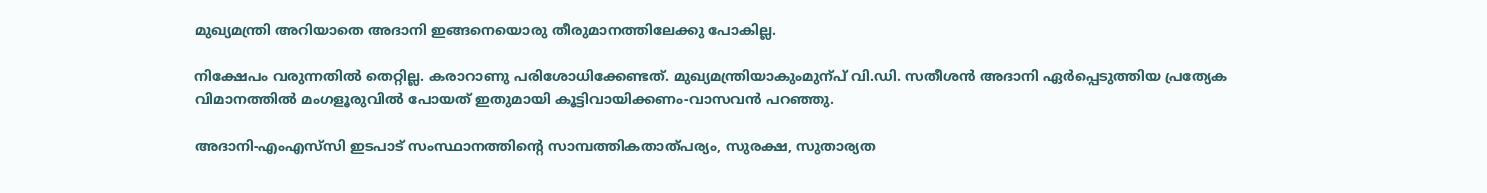മുഖ്യമന്ത്രി അറിയാതെ അദാനി ഇങ്ങനെയൊരു തീരുമാനത്തിലേക്കു പോകില്ല.

നിക്ഷേപം വരുന്നതില്‍ തെറ്റില്ല. കരാറാണു പരിശോധിക്കേണ്ടത്. മുഖ്യമന്ത്രിയാകുംമുന്പ് വി.ഡി. സതീശന്‍ അദാനി ഏര്‍പ്പെടുത്തിയ പ്രത്യേക വിമാനത്തില്‍ മംഗളൂരുവില്‍ പോയത് ഇതുമായി കൂട്ടിവായിക്കണം-വാസവൻ പറഞ്ഞു.

അദാനി-എംഎസ്‌സി ഇടപാട് സംസ്ഥാനത്തിന്‍റെ സാമ്പത്തികതാത്പര്യം, സുരക്ഷ, സുതാര്യത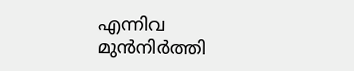എന്നിവ മുന്‍നിര്‍ത്തി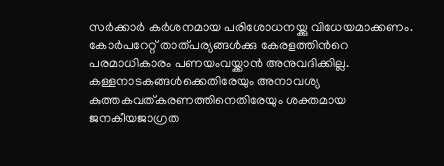സര്‍ക്കാര്‍ കര്‍ശനമായ പരിശോധനയ്ക്കു വിധേയമാക്കണം. കോര്‍പറേറ്റ് താത്പര്യങ്ങള്‍ക്കു കേരളത്തിന്‍റെ പരമാധികാരം പണയംവയ്ക്കാന്‍ അനുവദിക്കില്ല. കള്ളനാടകങ്ങള്‍ക്കെതിരേയും അനാവശ്യ കുത്തകവത്കരണത്തിനെതിരേയും ശക്തമായ ജനകീയജാഗ്രത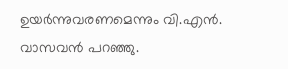ഉയര്‍ന്നുവരണമെന്നും വി.എന്‍. വാസവന്‍ പറഞ്ഞു.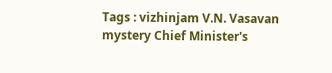Tags : vizhinjam V.N. Vasavan mystery Chief Minister's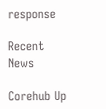response

Recent News

Corehub Up